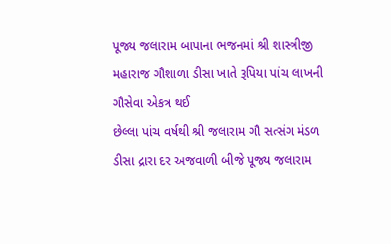પૂજ્ય જલારામ બાપાના ભજનમાં શ્રી શાસ્ત્રીજી મહારાજ ગૌશાળા ડીસા ખાતે રૂપિયા પાંચ લાખની ગૌસેવા એકત્ર થઈ
છેલ્લા પાંચ વર્ષથી શ્રી જલારામ ગૌ સત્સંગ મંડળ ડીસા દ્રારા દર અજવાળી બીજે પૂજ્ય જલારામ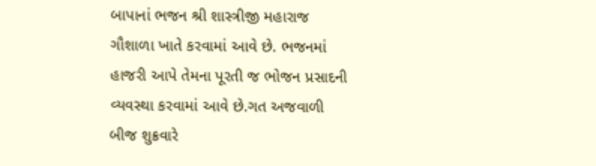બાપાનાં ભજન શ્રી શાસ્ત્રીજી મહારાજ ગૌશાળા ખાતે કરવામાં આવે છે. ભજનમાં હાજરી આપે તેમના પૂરતી જ ભોજન પ્રસાદની વ્યવસ્થા કરવામાં આવે છે.ગત અજવાળી બીજ શુક્રવારે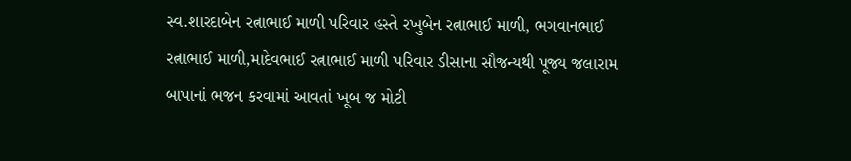સ્વ.શારદાબેન રત્નાભાઈ માળી પરિવાર હસ્તે રખુબેન રત્નાભાઈ માળી, ભગવાનભાઈ રત્નાભાઈ માળી,માદેવભાઈ રત્નાભાઈ માળી પરિવાર ડીસાના સૌજન્યથી પૂજ્ય જલારામ બાપાનાં ભજન કરવામાં આવતાં ખૂબ જ મોટી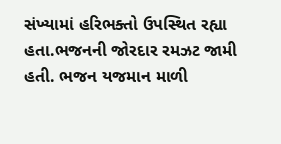સંખ્યામાં હરિભક્તો ઉપસ્થિત રહ્યા હતા.ભજનની જોરદાર રમઝટ જામી હતી. ભજન યજમાન માળી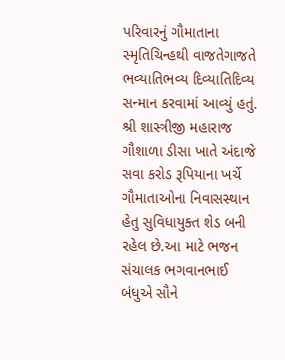પરિવારનું ગૌમાતાના સ્મૃતિચિન્હથી વાજતેગાજતે ભવ્યાતિભવ્ય દિવ્યાતિદિવ્ય સન્માન કરવામાં આવ્યું હતું.
શ્રી શાસ્ત્રીજી મહારાજ ગૌશાળા ડીસા ખાતે અંદાજે સવા કરોડ રૂપિયાના ખર્ચે ગૌમાતાઓના નિવાસસ્થાન હેતુ સુવિધાયુક્ત શેડ બની રહેલ છે.આ માટે ભજન સંચાલક ભગવાનભાઈ બંધુએ સૌને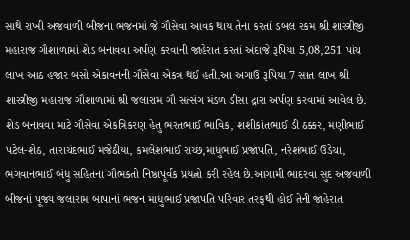સાથે રાખી અજવાળી બીજના ભજનમાં જે ગૌસેવા આવક થાય તેના કરતાં ડબલ રકમ શ્રી શાસ્ત્રીજી મહારાજ ગૌશાળામાં શેડ બનાવવા અર્પણ કરવાની જાહેરાત કરતાં અંદાજે રૂપિયા 5,08,251 પાંચ લાખ આઠ હજાર બસો એકાવનની ગૌસેવા એકત્ર થઈ હતી.આ અગાઉ રૂપિયા 7 સાત લાખ શ્રી શાસ્ત્રીજી મહારાજ ગૌશાળામાં શ્રી જલારામ ગૌ સત્સંગ મંડળ ડીસા દ્રારા અર્પણ કરવામાં આવેલ છે.
શેડ બનાવવા માટે ગૌસેવા એકત્રિકરણ હેતુ ભરતભાઈ ભાવિક, શશીકાંતભાઈ ડી ઠક્કર, મણીભાઈ પટેલ-શેઠ, તારાચંદભાઈ મજેઠીયા, કમલેશભાઈ રાચ્છ,માધુભાઈ પ્રજાપતિ, નરેશભાઈ ઉડેચા, ભગવાનભાઈ બંધુ સહિતના ગૌભકતો નિષ્ઠાપૂર્વક પ્રયત્નો કરી રહેલ છે.આગામી ભાદરવા સુદ અજવાળી બીજનાં પૂજ્ય જલારામ બાપાનાં ભજન માધુભાઈ પ્રજાપતિ પરિવાર તરફથી હોઈ તેની જાહેરાત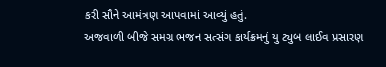કરી સૌને આમંત્રણ આપવામાં આવ્યું હતું.
અજવાળી બીજે સમગ્ર ભજન સત્સંગ કાર્યક્રમનું યુ ટ્યુબ લાઈવ પ્રસારણ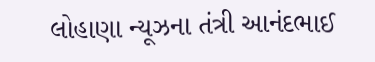લોહાણા ન્યૂઝના તંત્રી આનંદભાઈ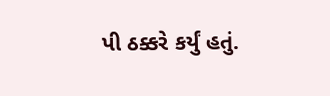પી ઠક્કરે કર્યું હતું.